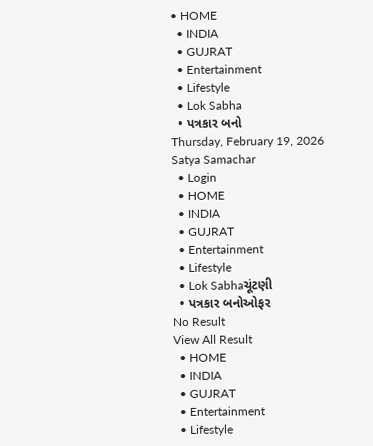• HOME
  • INDIA
  • GUJRAT
  • Entertainment
  • Lifestyle
  • Lok Sabha
  • પત્રકાર બનો
Thursday, February 19, 2026
Satya Samachar
  • Login
  • HOME
  • INDIA
  • GUJRAT
  • Entertainment
  • Lifestyle
  • Lok Sabhaચૂંટણી
  • પત્રકાર બનોઓફર
No Result
View All Result
  • HOME
  • INDIA
  • GUJRAT
  • Entertainment
  • Lifestyle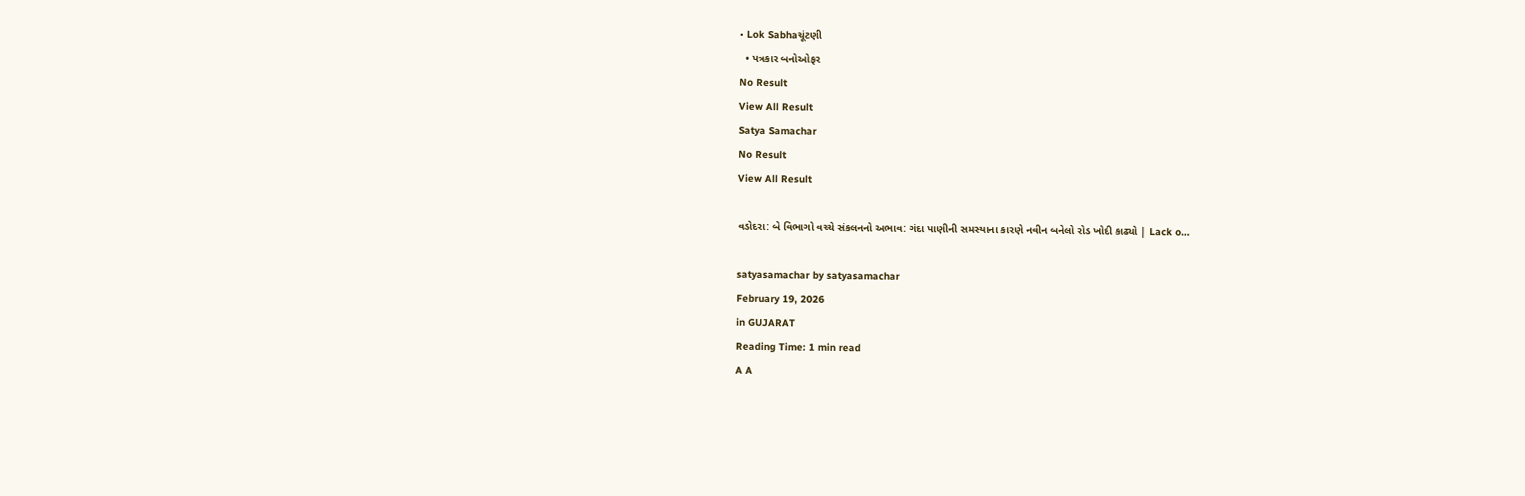• Lok Sabhaચૂંટણી
  • પત્રકાર બનોઓફર
No Result
View All Result
Satya Samachar
No Result
View All Result

વડોદરા: બે વિભાગો વચ્ચે સંકલનનો અભાવ: ગંદા પાણીની સમસ્યાના કારણે નવીન બનેલો રોડ ખોદી કાઢ્યો | Lack o…

satyasamachar by satyasamachar
February 19, 2026
in GUJARAT
Reading Time: 1 min read
A A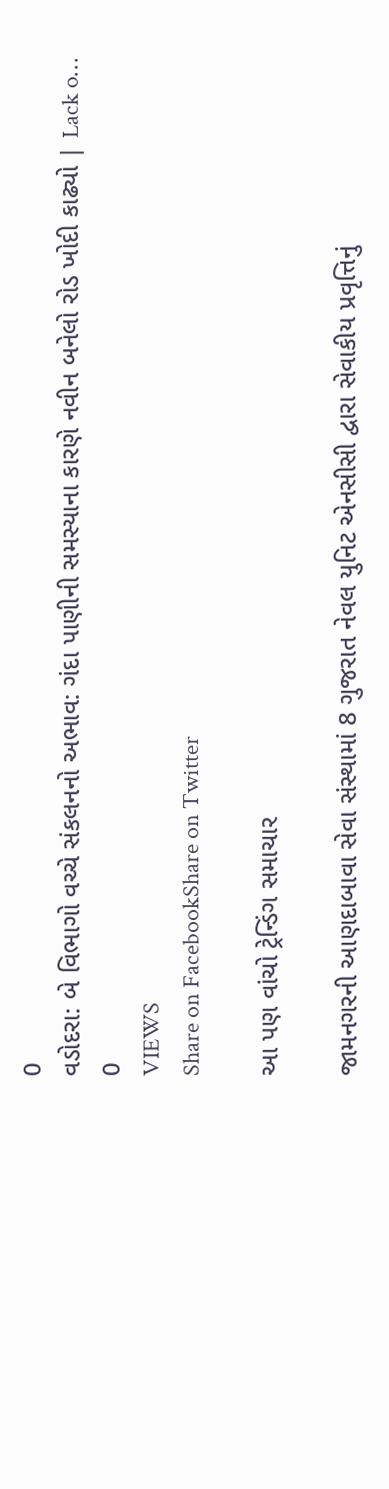0
વડોદરા: બે વિભાગો વચ્ચે સંકલનનો અભાવ: ગંદા પાણીની સમસ્યાના કારણે નવીન બનેલો રોડ ખોદી કાઢ્યો | Lack o…
0
VIEWS
Share on FacebookShare on Twitter

આ પણ વાંચો ટ્રેન્ડિંગ સમાચાર

જામનગરની આણદાબાવા સેવા સંસ્થામાં 8 ગુજરાત નેવલ યુનિટ એનસીસી દ્વારા સેવાકીય પ્રવૃત્તિનું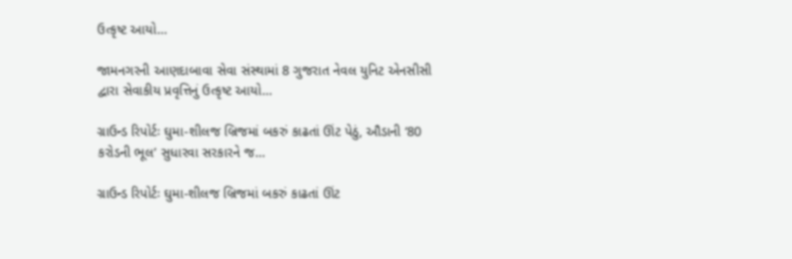ઉત્કૃષ્ટ આયો…

જામનગરની આણદાબાવા સેવા સંસ્થામાં 8 ગુજરાત નેવલ યુનિટ એનસીસી દ્વારા સેવાકીય પ્રવૃત્તિનું ઉત્કૃષ્ટ આયો…

ગ્રાઉન્ડ રિપોર્ટઃ ઘુમા-શીલજ બ્રિજમાં બકરું કાઢતાં ઊંટ પેઠું, ઔડાની ‘80 કરોડની ભૂલ’ સુધારવા સરકારને જ…

ગ્રાઉન્ડ રિપોર્ટઃ ઘુમા-શીલજ બ્રિજમાં બકરું કાઢતાં ઊંટ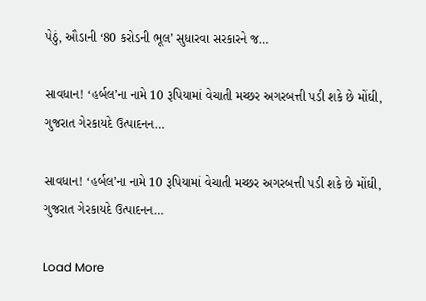પેઠું, ઔડાની ‘80 કરોડની ભૂલ’ સુધારવા સરકારને જ…

સાવધાન! ‘હર્બલ’ના નામે 10 રૂપિયામાં વેચાતી મચ્છર અગરબત્તી પડી શકે છે મોંઘી, ગુજરાત ગેરકાયદે ઉત્પાદનન…

સાવધાન! ‘હર્બલ’ના નામે 10 રૂપિયામાં વેચાતી મચ્છર અગરબત્તી પડી શકે છે મોંઘી, ગુજરાત ગેરકાયદે ઉત્પાદનન…

Load More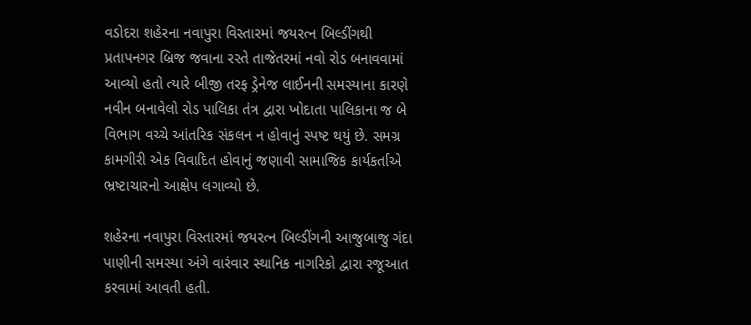વડોદરા શહેરના નવાપુરા વિસ્તારમાં જયરત્ન બિલ્ડીંગથી પ્રતાપનગર બ્રિજ જવાના રસ્તે તાજેતરમાં નવો રોડ બનાવવામાં આવ્યો હતો ત્યારે બીજી તરફ ડ્રેનેજ લાઈનની સમસ્યાના કારણે નવીન બનાવેલો રોડ પાલિકા તંત્ર દ્વારા ખોદાતા પાલિકાના જ બે વિભાગ વચ્ચે આંતરિક સંકલન ન હોવાનું સ્પષ્ટ થયું છે. સમગ્ર કામગીરી એક વિવાદિત હોવાનું જણાવી સામાજિક કાર્યકર્તાએ ભ્રષ્ટાચારનો આક્ષેપ લગાવ્યો છે.

શહેરના નવાપુરા વિસ્તારમાં જયરત્ન બિલ્ડીંગની આજુબાજુ ગંદા પાણીની સમસ્યા અંગે વારંવાર સ્થાનિક નાગરિકો દ્વારા રજૂઆત કરવામાં આવતી હતી.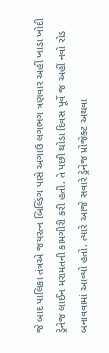જે બાદ પાલિકા તંત્રએ જયરત્ન બિલ્ડિંગ પાસે અગાઉ લગભગ ત્રણવાર અહીં ખાડા ખોદી ડ્રેનેજ લાઈન મરામતની કામગીરી કરી હતી. તે પછી થોડા દિવસ પૂર્વે જ અહીં નવો રોડ બનાવવામાં આવ્યો હતો. ત્યારે આજે સવારે ડ્રેનેજ પ્રોજેક્ટ અથવા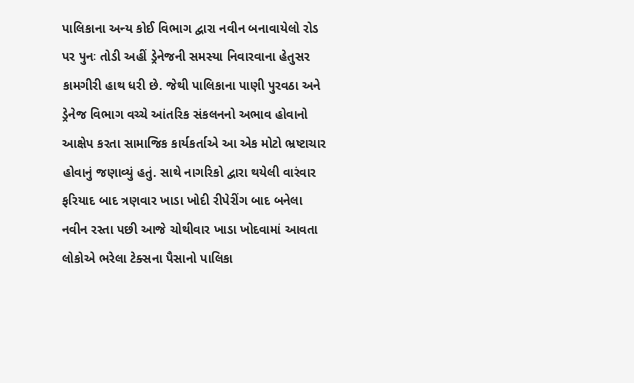પાલિકાના અન્ય કોઈ વિભાગ દ્વારા નવીન બનાવાયેલો રોડ પર પુનઃ તોડી અહીં ડ્રેનેજની સમસ્યા નિવારવાના હેતુસર કામગીરી હાથ ધરી છે. જેથી પાલિકાના પાણી પુરવઠા અને ડ્રેનેજ વિભાગ વચ્ચે આંતરિક સંકલનનો અભાવ હોવાનો આક્ષેપ કરતા સામાજિક કાર્યકર્તાએ આ એક મોટો ભ્રષ્ટાચાર હોવાનું જણાવ્યું હતું. સાથે નાગરિકો દ્વારા થયેલી વારંવાર ફરિયાદ બાદ ત્રણવાર ખાડા ખોદી રીપેરીંગ બાદ બનેલા નવીન રસ્તા પછી આજે ચોથીવાર ખાડા ખોદવામાં આવતા લોકોએ ભરેલા ટેક્સના પૈસાનો પાલિકા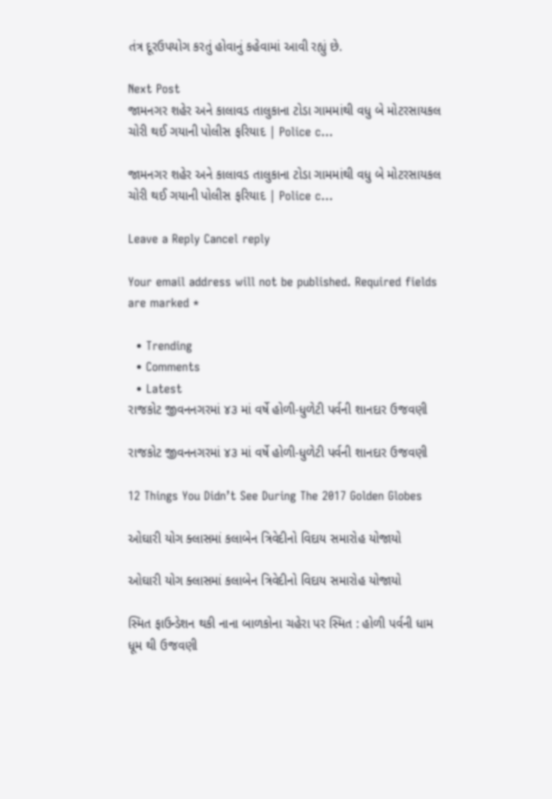તંત્ર દૂરઉપયોગ કરતું હોવાનું કહેવામાં આવી રહ્યું છે.

Next Post
જામનગર શહેર અને કાલાવડ તાલુકાના ટોડા ગામમાંથી વધુ બે મોટરસાયકલ ચોરી થઈ ગયાની પોલીસ ફરિયાદ | Police c…

જામનગર શહેર અને કાલાવડ તાલુકાના ટોડા ગામમાંથી વધુ બે મોટરસાયકલ ચોરી થઈ ગયાની પોલીસ ફરિયાદ | Police c...

Leave a Reply Cancel reply

Your email address will not be published. Required fields are marked *

  • Trending
  • Comments
  • Latest
રાજકોટ જીવનનગરમાં ૪૩ માં વર્ષે હોળી-ધુળેટી પર્વની શાનદાર ઉજવણી

રાજકોટ જીવનનગરમાં ૪૩ માં વર્ષે હોળી-ધુળેટી પર્વની શાનદાર ઉજવણી

12 Things You Didn’t See During The 2017 Golden Globes

ઓઘારી યોગ ક્લાસમાં કલાબેન ત્રિવેદીનો વિદાય સમારોહ યોજાયો

ઓઘારી યોગ ક્લાસમાં કલાબેન ત્રિવેદીનો વિદાય સમારોહ યોજાયો

સ્મિત ફાઉન્ડેશન થકી નાના બાળકોના ચહેરા પર સ્મિત : હોળી પર્વની ધામ ધૂમ થી ઉજવણી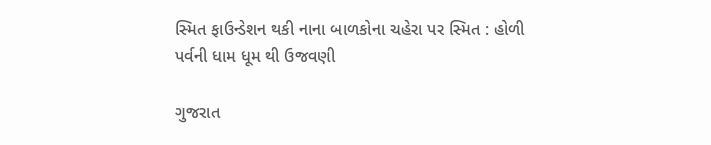સ્મિત ફાઉન્ડેશન થકી નાના બાળકોના ચહેરા પર સ્મિત : હોળી પર્વની ધામ ધૂમ થી ઉજવણી

ગુજરાત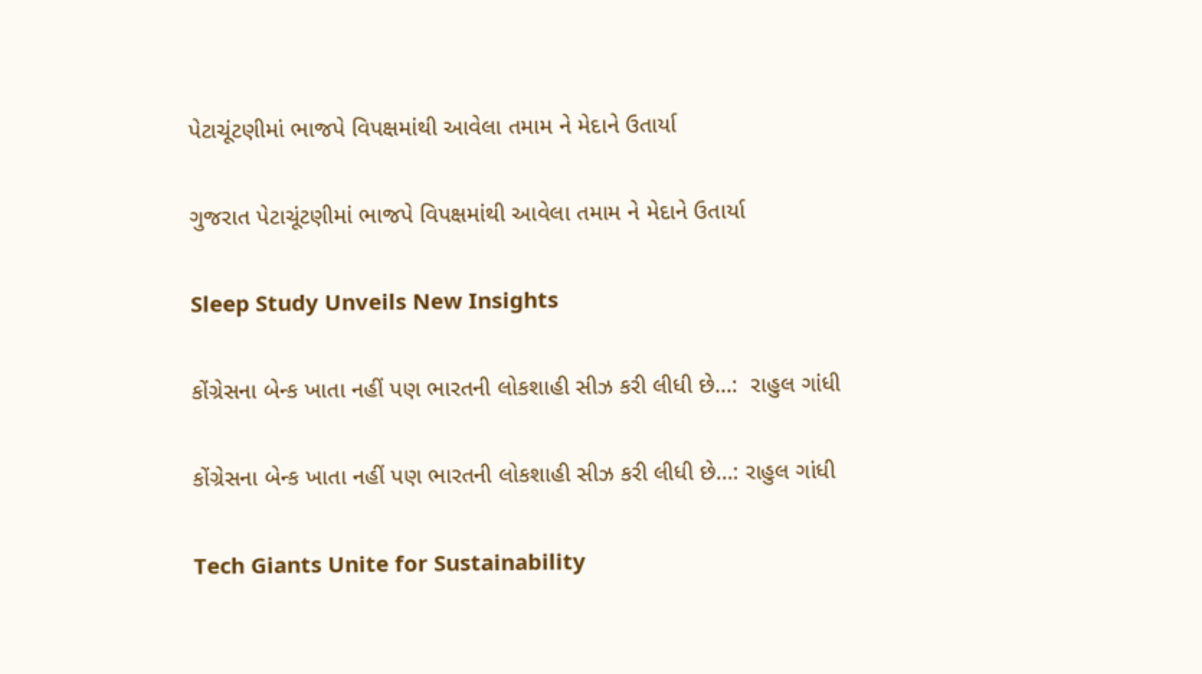પેટાચૂંટણીમાં ભાજપે વિપક્ષમાંથી આવેલા તમામ ને મેદાને ઉતાર્યા

ગુજરાત પેટાચૂંટણીમાં ભાજપે વિપક્ષમાંથી આવેલા તમામ ને મેદાને ઉતાર્યા

Sleep Study Unveils New Insights

કોંગ્રેસના બેન્ક ખાતા નહીં પણ ભારતની લોકશાહી સીઝ કરી લીધી છે…:  રાહુલ ગાંધી

કોંગ્રેસના બેન્ક ખાતા નહીં પણ ભારતની લોકશાહી સીઝ કરી લીધી છે…: રાહુલ ગાંધી

Tech Giants Unite for Sustainability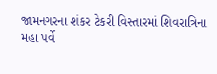જામનગરના શંકર ટેકરી વિસ્તારમાં શિવરાત્રિના મહા પર્વે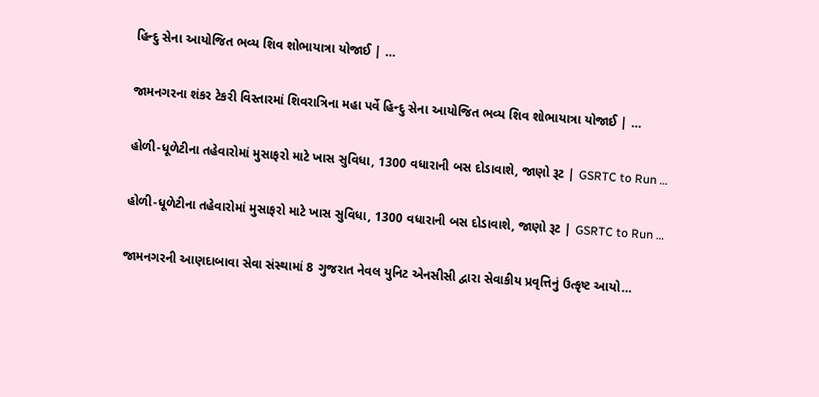હિન્દુ સેના આયોજિત ભવ્ય શિવ શોભાયાત્રા યોજાઈ | …

જામનગરના શંકર ટેકરી વિસ્તારમાં શિવરાત્રિના મહા પર્વે હિન્દુ સેના આયોજિત ભવ્ય શિવ શોભાયાત્રા યોજાઈ | …

હોળી-ધૂળેટીના તહેવારોમાં મુસાફરો માટે ખાસ સુવિધા, 1300 વધારાની બસ દોડાવાશે, જાણો રૂટ | GSRTC to Run …

હોળી-ધૂળેટીના તહેવારોમાં મુસાફરો માટે ખાસ સુવિધા, 1300 વધારાની બસ દોડાવાશે, જાણો રૂટ | GSRTC to Run …

જામનગરની આણદાબાવા સેવા સંસ્થામાં 8 ગુજરાત નેવલ યુનિટ એનસીસી દ્વારા સેવાકીય પ્રવૃત્તિનું ઉત્કૃષ્ટ આયો…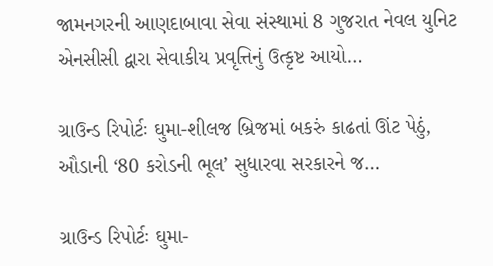જામનગરની આણદાબાવા સેવા સંસ્થામાં 8 ગુજરાત નેવલ યુનિટ એનસીસી દ્વારા સેવાકીય પ્રવૃત્તિનું ઉત્કૃષ્ટ આયો…

ગ્રાઉન્ડ રિપોર્ટઃ ઘુમા-શીલજ બ્રિજમાં બકરું કાઢતાં ઊંટ પેઠું, ઔડાની ‘80 કરોડની ભૂલ’ સુધારવા સરકારને જ…

ગ્રાઉન્ડ રિપોર્ટઃ ઘુમા-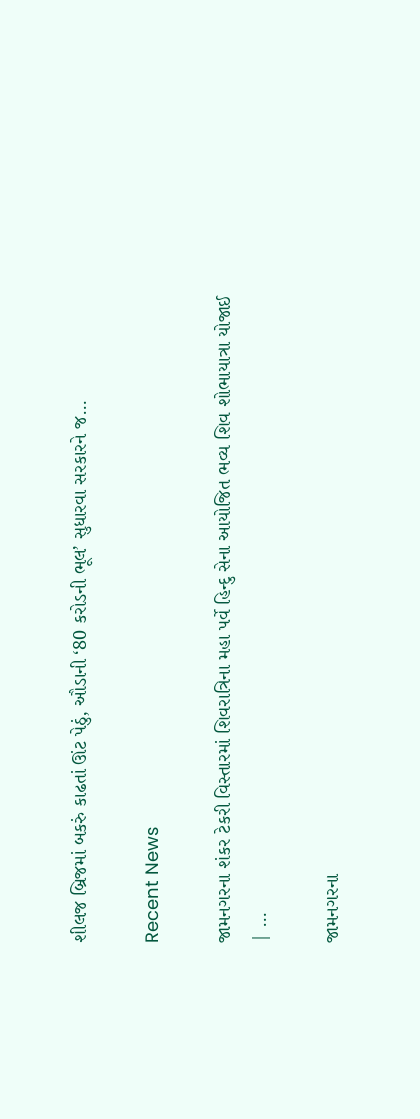શીલજ બ્રિજમાં બકરું કાઢતાં ઊંટ પેઠું, ઔડાની ‘80 કરોડની ભૂલ’ સુધારવા સરકારને જ…

Recent News

જામનગરના શંકર ટેકરી વિસ્તારમાં શિવરાત્રિના મહા પર્વે હિન્દુ સેના આયોજિત ભવ્ય શિવ શોભાયાત્રા યોજાઈ | …

જામનગરના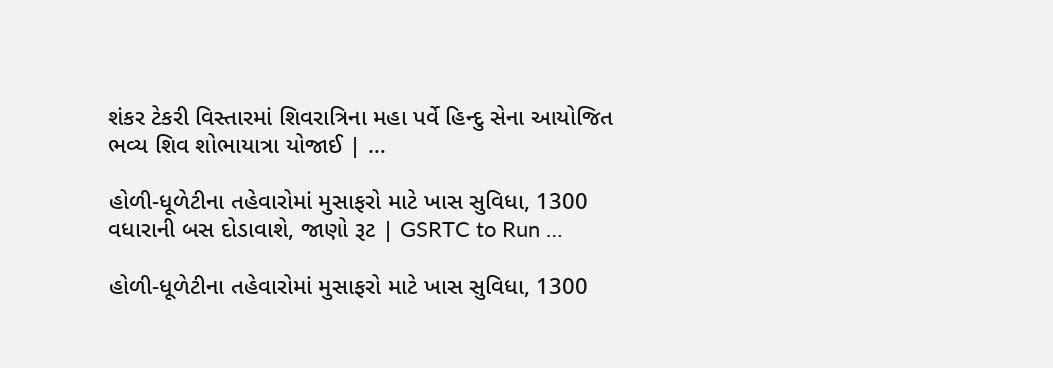શંકર ટેકરી વિસ્તારમાં શિવરાત્રિના મહા પર્વે હિન્દુ સેના આયોજિત ભવ્ય શિવ શોભાયાત્રા યોજાઈ | …

હોળી-ધૂળેટીના તહેવારોમાં મુસાફરો માટે ખાસ સુવિધા, 1300 વધારાની બસ દોડાવાશે, જાણો રૂટ | GSRTC to Run …

હોળી-ધૂળેટીના તહેવારોમાં મુસાફરો માટે ખાસ સુવિધા, 1300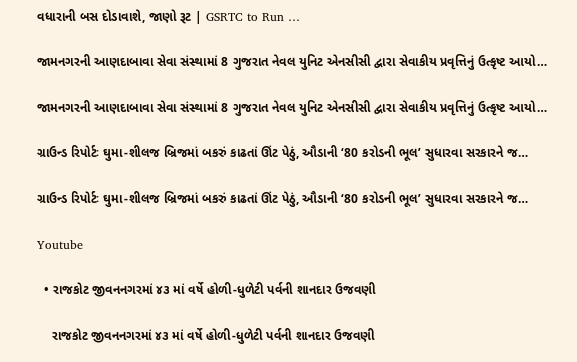વધારાની બસ દોડાવાશે, જાણો રૂટ | GSRTC to Run …

જામનગરની આણદાબાવા સેવા સંસ્થામાં 8 ગુજરાત નેવલ યુનિટ એનસીસી દ્વારા સેવાકીય પ્રવૃત્તિનું ઉત્કૃષ્ટ આયો…

જામનગરની આણદાબાવા સેવા સંસ્થામાં 8 ગુજરાત નેવલ યુનિટ એનસીસી દ્વારા સેવાકીય પ્રવૃત્તિનું ઉત્કૃષ્ટ આયો…

ગ્રાઉન્ડ રિપોર્ટઃ ઘુમા-શીલજ બ્રિજમાં બકરું કાઢતાં ઊંટ પેઠું, ઔડાની ‘80 કરોડની ભૂલ’ સુધારવા સરકારને જ…

ગ્રાઉન્ડ રિપોર્ટઃ ઘુમા-શીલજ બ્રિજમાં બકરું કાઢતાં ઊંટ પેઠું, ઔડાની ‘80 કરોડની ભૂલ’ સુધારવા સરકારને જ…

Youtube

  • રાજકોટ જીવનનગરમાં ૪૩ માં વર્ષે હોળી-ધુળેટી પર્વની શાનદાર ઉજવણી

    રાજકોટ જીવનનગરમાં ૪૩ માં વર્ષે હોળી-ધુળેટી પર્વની શાનદાર ઉજવણી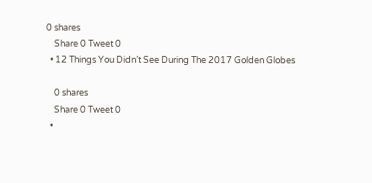0 shares
    Share 0 Tweet 0
  • 12 Things You Didn’t See During The 2017 Golden Globes

    0 shares
    Share 0 Tweet 0
  •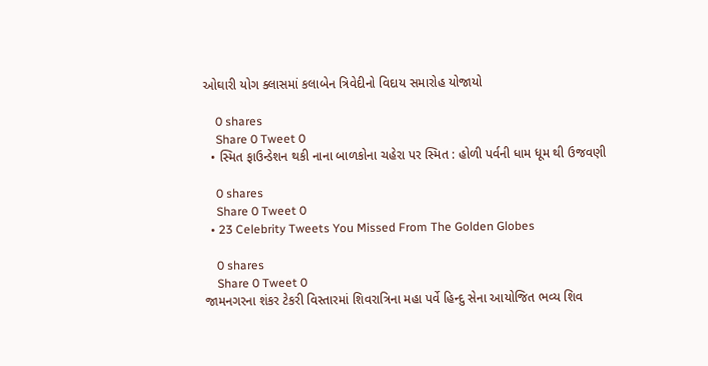ઓઘારી યોગ ક્લાસમાં કલાબેન ત્રિવેદીનો વિદાય સમારોહ યોજાયો

    0 shares
    Share 0 Tweet 0
  • સ્મિત ફાઉન્ડેશન થકી નાના બાળકોના ચહેરા પર સ્મિત : હોળી પર્વની ધામ ધૂમ થી ઉજવણી

    0 shares
    Share 0 Tweet 0
  • 23 Celebrity Tweets You Missed From The Golden Globes

    0 shares
    Share 0 Tweet 0
જામનગરના શંકર ટેકરી વિસ્તારમાં શિવરાત્રિના મહા પર્વે હિન્દુ સેના આયોજિત ભવ્ય શિવ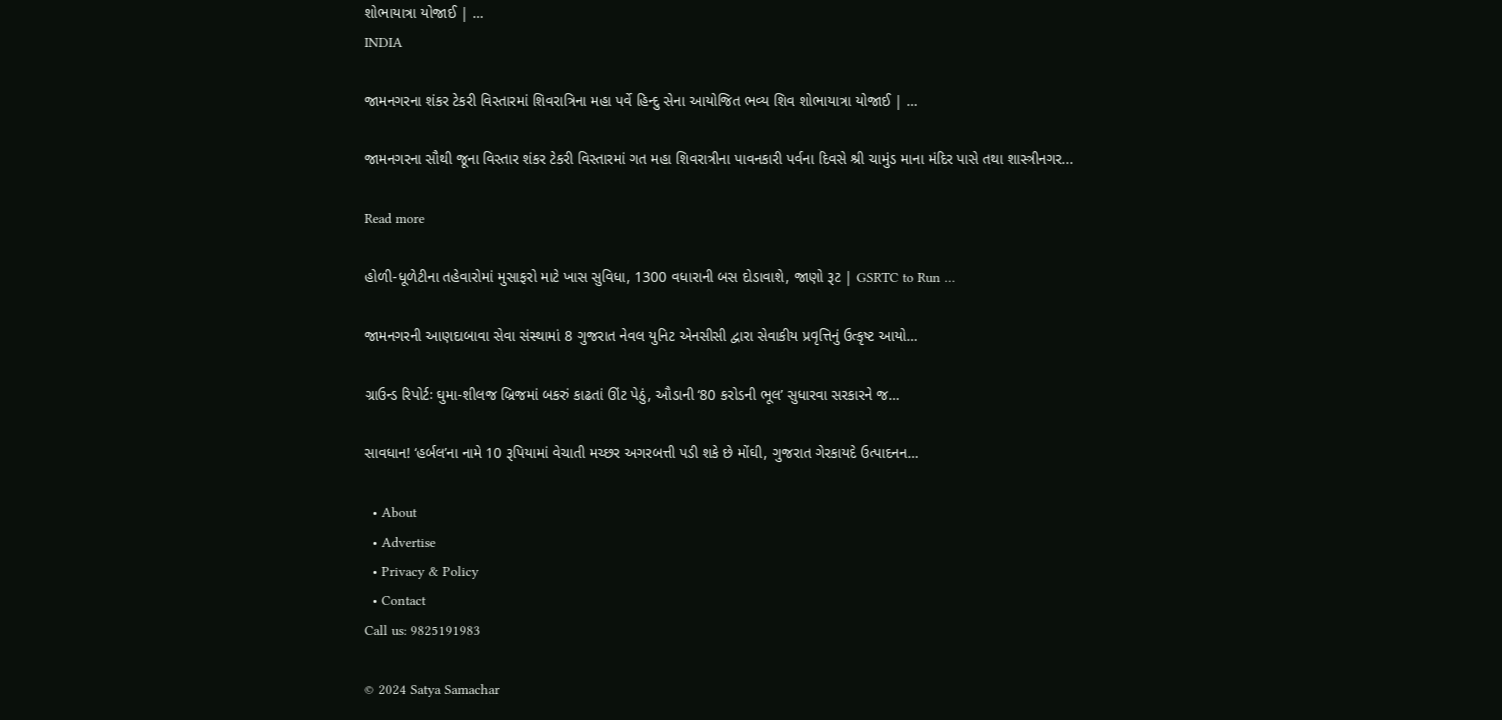શોભાયાત્રા યોજાઈ | …
INDIA

જામનગરના શંકર ટેકરી વિસ્તારમાં શિવરાત્રિના મહા પર્વે હિન્દુ સેના આયોજિત ભવ્ય શિવ શોભાયાત્રા યોજાઈ | …

જામનગરના સૌથી જૂના વિસ્તાર શંકર ટેકરી વિસ્તારમાં ગત મહા શિવરાત્રીના પાવનકારી પર્વના દિવસે શ્રી ચામુંડ માના મંદિર પાસે તથા શાસ્ત્રીનગર...

Read more

હોળી-ધૂળેટીના તહેવારોમાં મુસાફરો માટે ખાસ સુવિધા, 1300 વધારાની બસ દોડાવાશે, જાણો રૂટ | GSRTC to Run …

જામનગરની આણદાબાવા સેવા સંસ્થામાં 8 ગુજરાત નેવલ યુનિટ એનસીસી દ્વારા સેવાકીય પ્રવૃત્તિનું ઉત્કૃષ્ટ આયો…

ગ્રાઉન્ડ રિપોર્ટઃ ઘુમા-શીલજ બ્રિજમાં બકરું કાઢતાં ઊંટ પેઠું, ઔડાની ‘80 કરોડની ભૂલ’ સુધારવા સરકારને જ…

સાવધાન! ‘હર્બલ’ના નામે 10 રૂપિયામાં વેચાતી મચ્છર અગરબત્તી પડી શકે છે મોંઘી, ગુજરાત ગેરકાયદે ઉત્પાદનન…

  • About
  • Advertise
  • Privacy & Policy
  • Contact
Call us: 9825191983

© 2024 Satya Samachar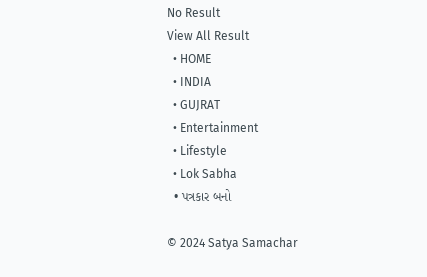No Result
View All Result
  • HOME
  • INDIA
  • GUJRAT
  • Entertainment
  • Lifestyle
  • Lok Sabha
  • પત્રકાર બનો

© 2024 Satya Samachar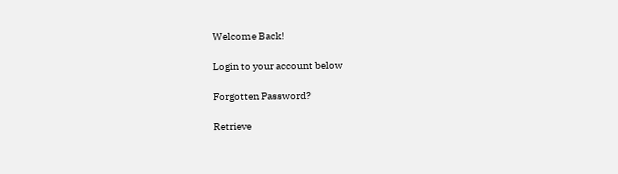Welcome Back!

Login to your account below

Forgotten Password?

Retrieve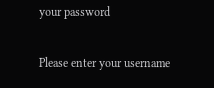your password

Please enter your username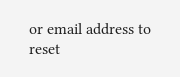or email address to reset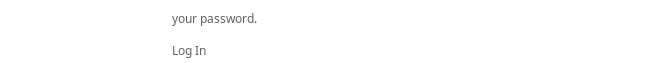your password.

Log In